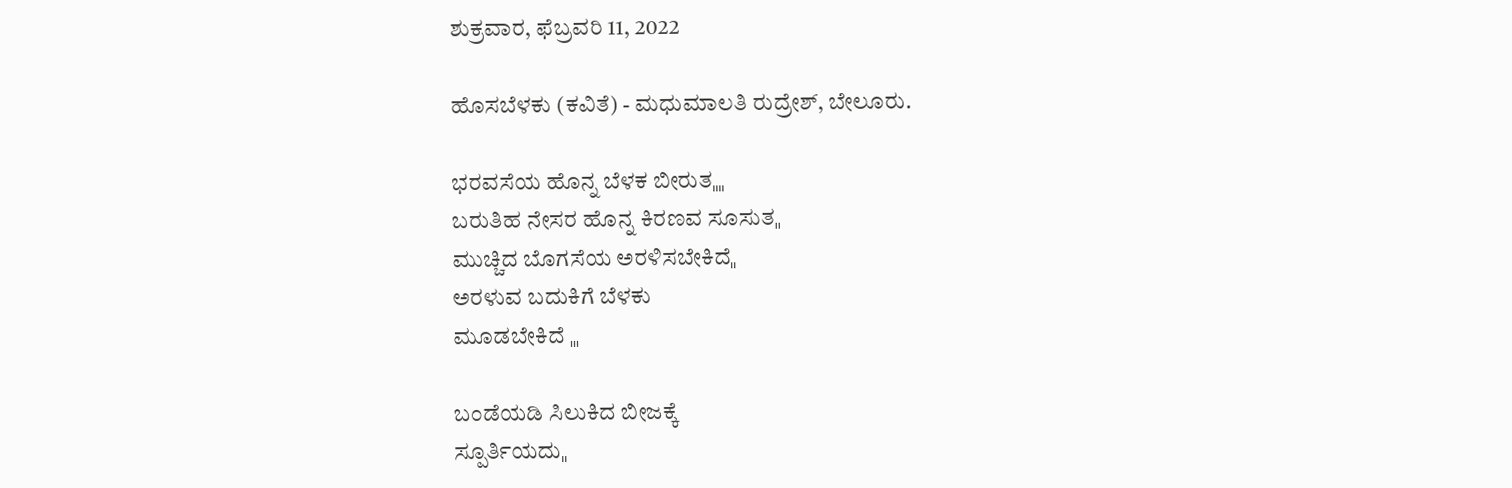ಶುಕ್ರವಾರ, ಫೆಬ್ರವರಿ 11, 2022

ಹೊಸಬೆಳಕು (ಕವಿತೆ) - ಮಧುಮಾಲತಿ ರುದ್ರೇಶ್, ಬೇಲೂರು.

ಭರವಸೆಯ ಹೊನ್ನ ಬೆಳಕ ಬೀರುತˌˌˌˌ
ಬರುತಿಹ ನೇಸರ ಹೊನ್ನ ಕಿರಣವ ಸೂಸುತˌˌ
ಮುಚ್ಚಿದ ಬೊಗಸೆಯ ಅರಳಿಸಬೇಕಿದೆˌˌ
ಅರಳುವ ಬದುಕಿಗೆ ಬೆಳಕು
ಮೂಡಬೇಕಿದೆ ˌˌˌ

ಬಂಡೆಯಡಿ ಸಿಲುಕಿದ ಬೀಜಕ್ಕೆ
ಸ್ಪೂರ್ತಿಯದುˌˌ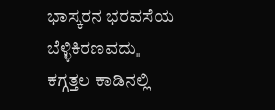ಭಾಸ್ಕರನ ಭರವಸೆಯ
ಬೆಳ್ಳಿಕಿರಣವದುˌˌ
ಕಗ್ಗತ್ತಲ ಕಾಡಿನಲ್ಲಿ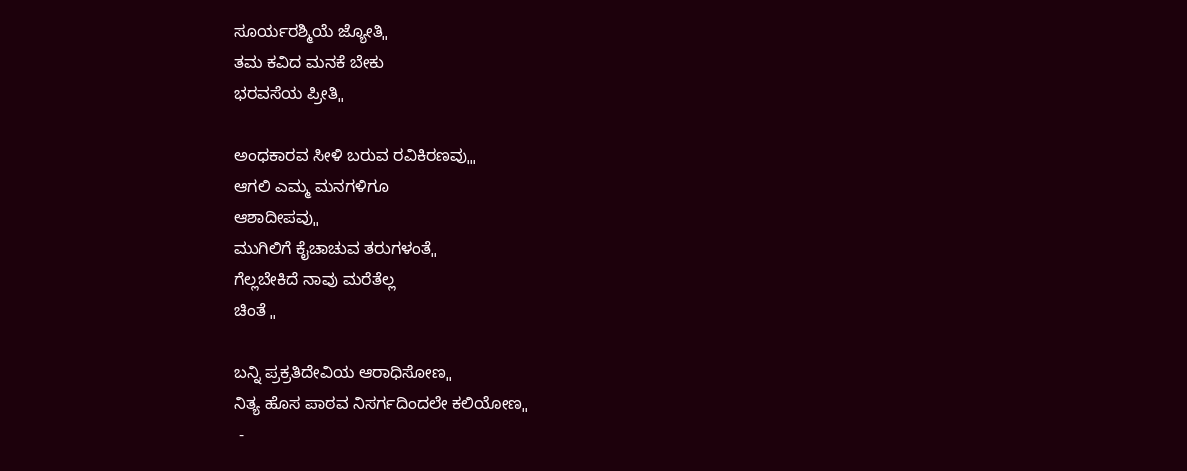ಸೂರ್ಯರಶ್ಮಿಯೆ ಜ್ಯೋತಿˌˌ
ತಮ ಕವಿದ ಮನಕೆ ಬೇಕು
ಭರವಸೆಯ ಪ್ರೀತಿˌˌ

ಅಂಧಕಾರವ ಸೀಳಿ ಬರುವ ರವಿಕಿರಣವುˌˌˌ
ಆಗಲಿ ಎಮ್ಮ ಮನಗಳಿಗೂ
ಆಶಾದೀಪವುˌˌ
ಮುಗಿಲಿಗೆ ಕೈಚಾಚುವ ತರುಗಳಂತೆˌˌ
ಗೆಲ್ಲಬೇಕಿದೆ ನಾವು ಮರೆತೆಲ್ಲ
ಚಿಂತೆ ˌˌ

ಬನ್ನಿ ಪ್ರಕ್ರತಿದೇವಿಯ ಆರಾಧಿಸೋಣˌˌ
ನಿತ್ಯ ಹೊಸ ಪಾಠವ ನಿಸರ್ಗದಿಂದಲೇ ಕಲಿಯೋಣˌˌ
 -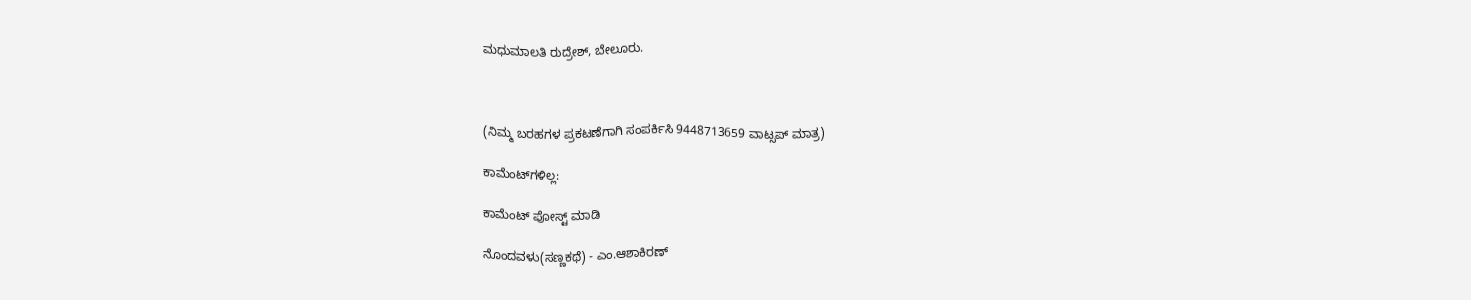ಮಧುಮಾಲತಿ ರುದ್ರೇಶ್, ಬೇಲೂರು.



(ನಿಮ್ಮ ಬರಹಗಳ ಪ್ರಕಟಣೆಗಾಗಿ ಸಂಪರ್ಕಿಸಿ 9448713659 ವಾಟ್ಸಪ್ ಮಾತ್ರ)

ಕಾಮೆಂಟ್‌ಗಳಿಲ್ಲ:

ಕಾಮೆಂಟ್‌‌ ಪೋಸ್ಟ್‌ ಮಾಡಿ

ನೊಂದವಳು(ಸಣ್ಣಕಥೆ) - ಎಂ.ಆಶಾಕಿರಣ್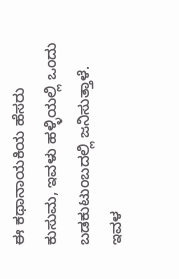ಈ ಕಥಾನಾಯಕಿಯ ಹೆಸರು ಕುಸುಮ, ಇವಳು ಹಳ್ಳಿಯಲ್ಲಿ ಒಂದು ಬಡಕುಟುಂಬದಲ್ಲಿ ಜನಿಸುತ್ತಾಳೆ. ಇವಳ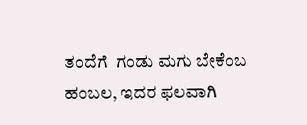ತಂದೆಗೆ  ಗಂಡು ಮಗು ಬೇಕೆಂಬ ಹಂಬಲ, ಇದರ ಫಲವಾಗಿ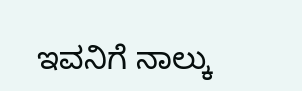ಇವನಿಗೆ ನಾಲ್ಕು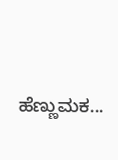ಹೆಣ್ಣುಮಕ...